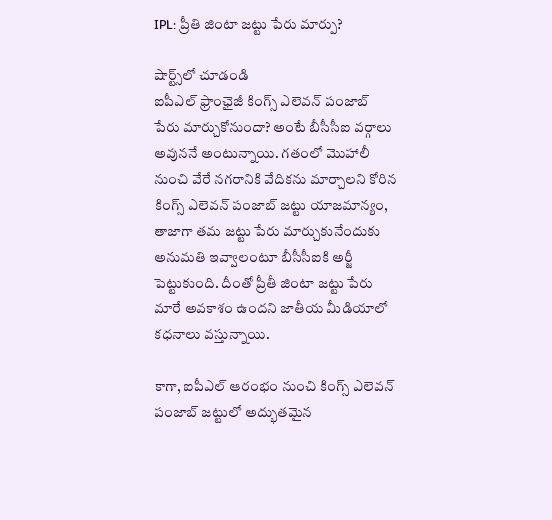IPL: ప్రీతి జింటా జట్టు పేరు మార్పు?

షార్ట్స్‌లో చూడండి
ఐపీఎల్‌ ఫ్రాంఛైజీ కింగ్స్‌ ఎలెవన్‌ పంజాబ్‌ పేరు మార్చుకోనుందా? అంటే బీసీసీఐ వర్గాలు అవుననే అంటున్నాయి. గతంలో మొహాలీ నుంచి వేరే నగరానికి వేదికను మార్చాలని కోరిన కింగ్స్ ఎలెవన్ పంజాబ్ జట్టు యాజమాన్యం, తాజాగా తమ జట్టు పేరు మార్చుకునేందుకు అనుమతి ఇవ్వాలంటూ బీసీసీఐకి అర్జీ పెట్టుకుంది. దీంతో ప్రీతీ జింటా జట్టు పేరు మారే అవకాశం ఉందని జాతీయ మీడియాలో కధనాలు వస్తున్నాయి.

కాగా, ఐపీఎల్ ఆరంభం నుంచి కింగ్స్ ఎలెవన్ పంజాబ్ జట్టులో అద్భుతమైన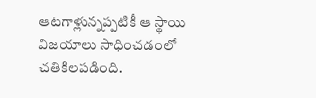ఆటగాళ్లున్నప్పటికీ ఆ స్థాయి విజయాలు సాధించడంలో చతికిలపడింది.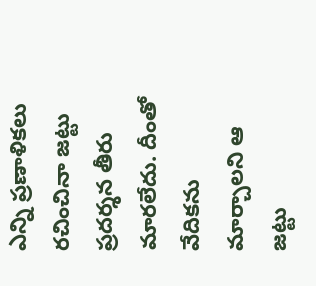ఎన్ని ప్రణాళికలు రచించినా జట్టు ప్రదర్శన తీరు మారలేదు. దీంతో వేదికను మార్చాలని ఆ జట్టు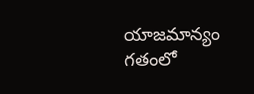యాజమాన్యం గతంలో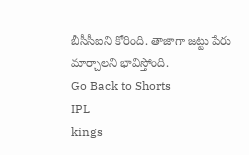బీసీసీఐని కోరింది. తాజాగా జట్టు పేరు మార్చాలని భావిస్తోంది.
Go Back to Shorts
IPL
kings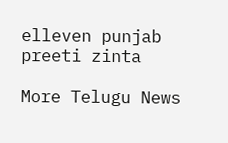elleven punjab
preeti zinta

More Telugu News